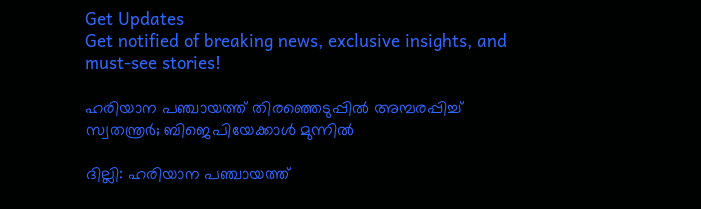Get Updates
Get notified of breaking news, exclusive insights, and must-see stories!

ഹരിയാന പഞ്ചായത്ത് തിരഞ്ഞെടുപ്പില്‍ അമ്പരപ്പിച്ച് സ്വതന്ത്രര്‍; ബിജെപിയേക്കാള്‍ മുന്നില്‍

ദില്ലി: ഹരിയാന പഞ്ചായത്ത്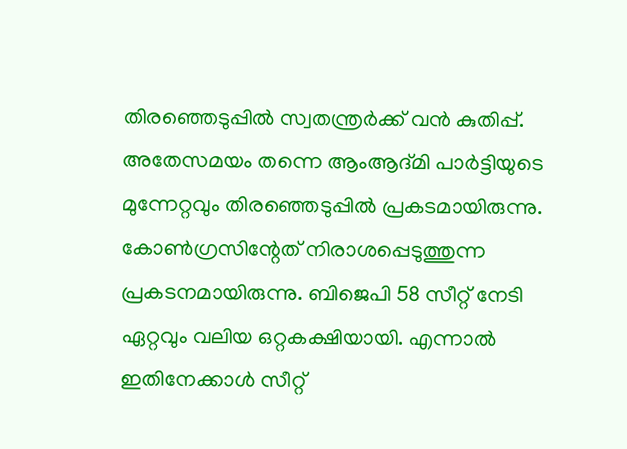തിരഞ്ഞെടുപ്പില്‍ സ്വതന്ത്രര്‍ക്ക് വന്‍ കുതിപ്പ്. അതേസമയം തന്നെ ആംആദ്മി പാര്‍ട്ടിയുടെ മുന്നേറ്റവും തിരഞ്ഞെടുപ്പില്‍ പ്രകടമായിരുന്നു. കോണ്‍ഗ്രസിന്റേത് നിരാശപ്പെടുത്തുന്ന പ്രകടനമായിരുന്നു. ബിജെപി 58 സീറ്റ് നേടി ഏറ്റവും വലിയ ഒറ്റകക്ഷിയായി. എന്നാല്‍ ഇതിനേക്കാള്‍ സീറ്റ്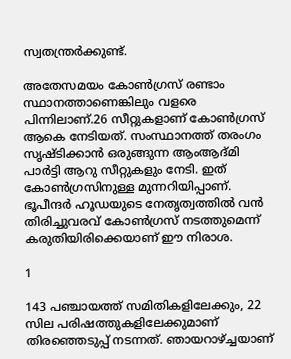സ്വതന്ത്രര്‍ക്കുണ്ട്.

അതേസമയം കോണ്‍ഗ്രസ് രണ്ടാം സ്ഥാനത്താണെങ്കിലും വളരെ പിന്നിലാണ്.26 സീറ്റുകളാണ് കോണ്‍ഗ്രസ് ആകെ നേടിയത്. സംസ്ഥാനത്ത് തരംഗം സൃഷ്ടിക്കാന്‍ ഒരുങ്ങുന്ന ആംആദ്മി പാര്‍ട്ടി ആറു സീറ്റുകളും നേടി. ഇത് കോണ്‍ഗ്രസിനുള്ള മുന്നറിയിപ്പാണ്. ഭൂപീന്ദര്‍ ഹൂഡയുടെ നേതൃത്വത്തില്‍ വന്‍ തിരിച്ചുവരവ് കോണ്‍ഗ്രസ് നടത്തുമെന്ന് കരുതിയിരിക്കെയാണ് ഈ നിരാശ.

1

143 പഞ്ചായത്ത് സമിതികളിലേക്കും, 22 സില പരിഷത്തുകളിലേക്കുമാണ് തിരഞ്ഞെടുപ്പ് നടന്നത്. ഞായറാഴ്ച്ചയാണ്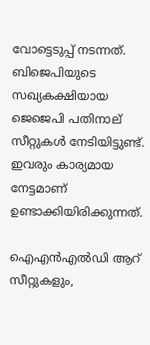വോട്ടെടുപ്പ് നടന്നത്. ബിജെപിയുടെ സഖ്യകക്ഷിയായ ജെജെപി പതിനാല് സീറ്റുകള്‍ നേടിയിട്ടുണ്ട്. ഇവരും കാര്യമായ നേട്ടമാണ് ഉണ്ടാക്കിയിരിക്കുന്നത്.

ഐഎന്‍എല്‍ഡി ആറ് സീറ്റുകളും,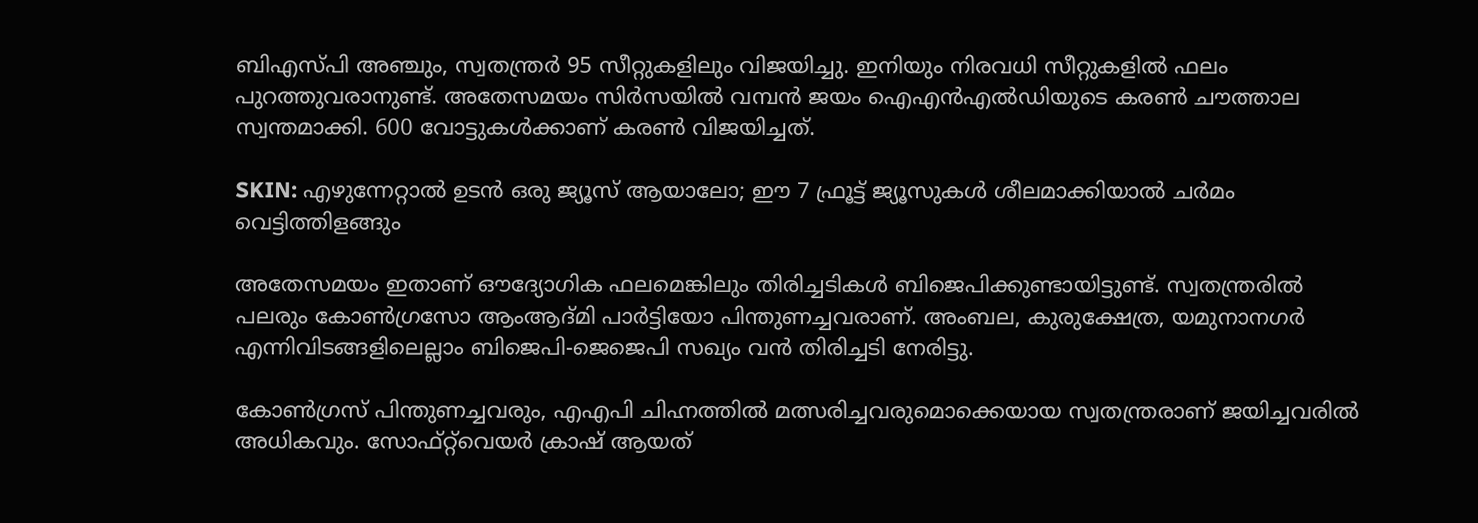ബിഎസ്പി അഞ്ചും, സ്വതന്ത്രര്‍ 95 സീറ്റുകളിലും വിജയിച്ചു. ഇനിയും നിരവധി സീറ്റുകളില്‍ ഫലം പുറത്തുവരാനുണ്ട്. അതേസമയം സിര്‍സയില്‍ വമ്പന്‍ ജയം ഐഎന്‍എല്‍ഡിയുടെ കരണ്‍ ചൗത്താല സ്വന്തമാക്കി. 600 വോട്ടുകള്‍ക്കാണ് കരണ്‍ വിജയിച്ചത്.

SKIN: എഴുന്നേറ്റാല്‍ ഉടന്‍ ഒരു ജ്യൂസ് ആയാലോ; ഈ 7 ഫ്രൂട്ട് ജ്യൂസുകള്‍ ശീലമാക്കിയാല്‍ ചര്‍മം വെട്ടിത്തിളങ്ങും

അതേസമയം ഇതാണ് ഔദ്യോഗിക ഫലമെങ്കിലും തിരിച്ചടികള്‍ ബിജെപിക്കുണ്ടായിട്ടുണ്ട്. സ്വതന്ത്രരില്‍ പലരും കോണ്‍ഗ്രസോ ആംആദ്മി പാര്‍ട്ടിയോ പിന്തുണച്ചവരാണ്. അംബല, കുരുക്ഷേത്ര, യമുനാനഗര്‍ എന്നിവിടങ്ങളിലെല്ലാം ബിജെപി-ജെജെപി സഖ്യം വന്‍ തിരിച്ചടി നേരിട്ടു.

കോണ്‍ഗ്രസ് പിന്തുണച്ചവരും, എഎപി ചിഹ്നത്തില്‍ മത്സരിച്ചവരുമൊക്കെയായ സ്വതന്ത്രരാണ് ജയിച്ചവരില്‍ അധികവും. സോഫ്റ്റ്‌വെയര്‍ ക്രാഷ് ആയത്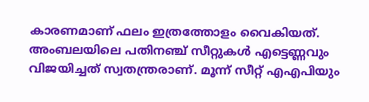കാരണമാണ് ഫലം ഇത്രത്തോളം വൈകിയത്. അംബലയിലെ പതിനഞ്ച് സീറ്റുകള്‍ എട്ടെണ്ണവും വിജയിച്ചത് സ്വതന്ത്രരാണ്. മൂന്ന് സീറ്റ് എഎപിയും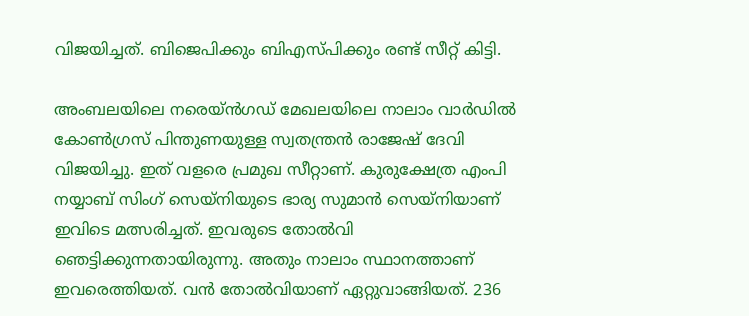വിജയിച്ചത്. ബിജെപിക്കും ബിഎസ്പിക്കും രണ്ട് സീറ്റ് കിട്ടി.

അംബലയിലെ നരെയ്ന്‍ഗഡ് മേഖലയിലെ നാലാം വാര്‍ഡില്‍ കോണ്‍ഗ്രസ് പിന്തുണയുള്ള സ്വതന്ത്രന്‍ രാജേഷ് ദേവി വിജയിച്ചു. ഇത് വളരെ പ്രമുഖ സീറ്റാണ്. കുരുക്ഷേത്ര എംപി നയ്യാബ് സിംഗ് സെയ്‌നിയുടെ ഭാര്യ സുമാന്‍ സെയ്‌നിയാണ് ഇവിടെ മത്സരിച്ചത്. ഇവരുടെ തോല്‍വി ഞെട്ടിക്കുന്നതായിരുന്നു. അതും നാലാം സ്ഥാനത്താണ് ഇവരെത്തിയത്. വന്‍ തോല്‍വിയാണ് ഏറ്റുവാങ്ങിയത്. 236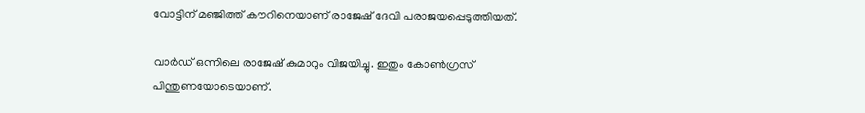വോട്ടിന് മഞ്ജിത്ത് കൗറിനെയാണ് രാജേഷ് ദേവി പരാജയപ്പെടുത്തിയത്.

വാര്‍ഡ് ഒന്നിലെ രാജേഷ് കുമാറും വിജയിച്ചു. ഇതും കോണ്‍ഗ്രസ് പിന്തുണയോടെയാണ്.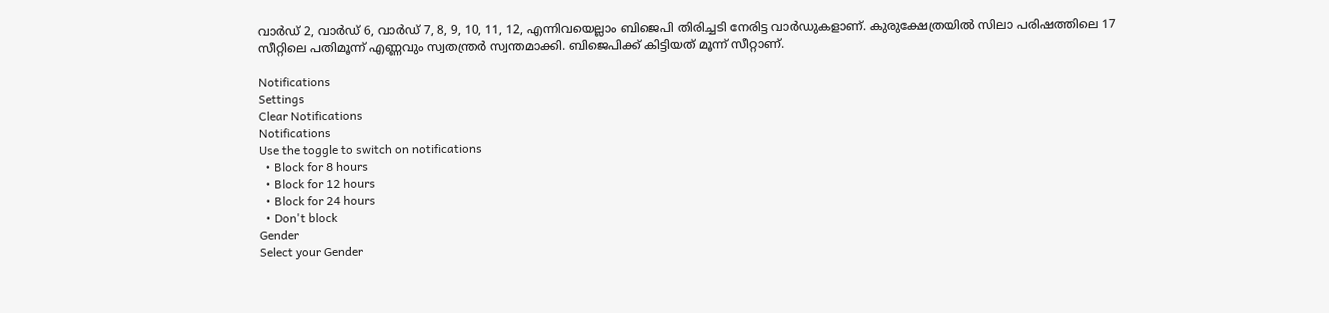വാര്‍ഡ് 2, വാര്‍ഡ് 6, വാര്‍ഡ് 7, 8, 9, 10, 11, 12, എന്നിവയെല്ലാം ബിജെപി തിരിച്ചടി നേരിട്ട വാര്‍ഡുകളാണ്. കുരുക്ഷേത്രയില്‍ സിലാ പരിഷത്തിലെ 17 സീറ്റിലെ പതിമൂന്ന് എണ്ണവും സ്വതന്ത്രര്‍ സ്വന്തമാക്കി. ബിജെപിക്ക് കിട്ടിയത് മൂന്ന് സീറ്റാണ്.

Notifications
Settings
Clear Notifications
Notifications
Use the toggle to switch on notifications
  • Block for 8 hours
  • Block for 12 hours
  • Block for 24 hours
  • Don't block
Gender
Select your Gender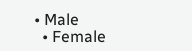• Male
  • Female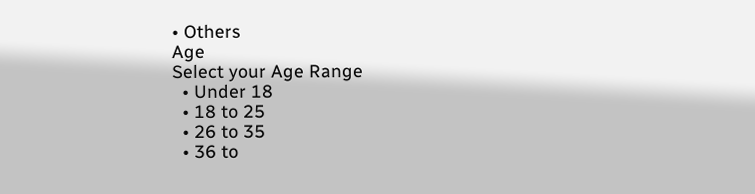• Others
Age
Select your Age Range
  • Under 18
  • 18 to 25
  • 26 to 35
  • 36 to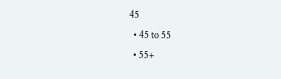45
  • 45 to 55
  • 55+